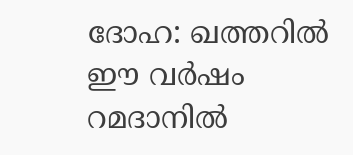ദോഹ: ഖത്തറില്‍ ഈ വര്‍ഷം റമദാനില്‍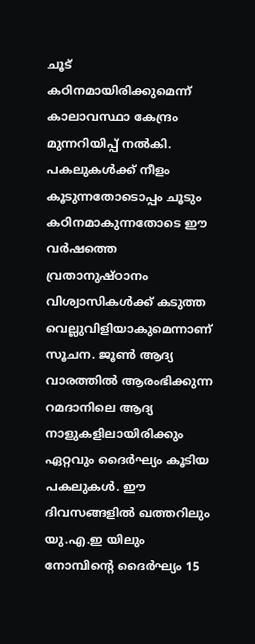ചൂട് കഠിനമായിരിക്കുമെന്ന് കാലാവസ്ഥാ കേന്ദ്രം മുന്നറിയിപ്പ് നല്‍കി. പകലുകള്‍ക്ക് നീളം കൂടുന്നതോടൊപ്പം ചൂടും കഠിനമാകുന്നതോടെ ഈ വര്‍ഷത്തെ വ്രതാനുഷ്ഠാനം വിശ്വാസികള്‍ക്ക് കടുത്ത വെല്ലുവിളിയാകുമെന്നാണ് സൂചന. ജൂണ്‍ ആദ്യ വാരത്തില്‍ ആരംഭിക്കുന്ന റമദാനിലെ ആദ്യ നാളുകളിലായിരിക്കും ഏറ്റവും ദൈര്‍ഘ്യം കൂടിയ പകലുകള്‍. ഈ ദിവസങ്ങളില്‍ ഖത്തറിലും യു.എ.ഇ യിലും നോമ്പിന്റെ ദൈര്‍ഘ്യം 15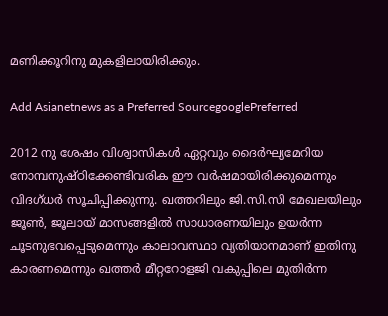മണിക്കൂറിനു മുകളിലായിരിക്കും.

Add Asianetnews as a Preferred SourcegooglePreferred

2012 നു ശേഷം വിശ്വാസികള്‍ ഏറ്റവും ദൈര്‍ഘ്യമേറിയ നോമ്പനുഷ്‌ഠിക്കേണ്ടിവരിക ഈ വര്‍ഷമായിരിക്കുമെന്നും വിദഗ്ധര്‍ സൂചിപ്പിക്കുന്നു. ഖത്തറിലും ജി.സി.സി മേഖലയിലും ജൂണ്‍, ജൂലായ് മാസങ്ങളില്‍ സാധാരണയിലും ഉയര്‍ന്ന ചൂടനുഭവപ്പെടുമെന്നും കാലാവസ്ഥാ വ്യതിയാനമാണ് ഇതിനു കാരണമെന്നും ഖത്തര്‍ മീറ്ററോളജി വകുപ്പിലെ മുതിര്‍ന്ന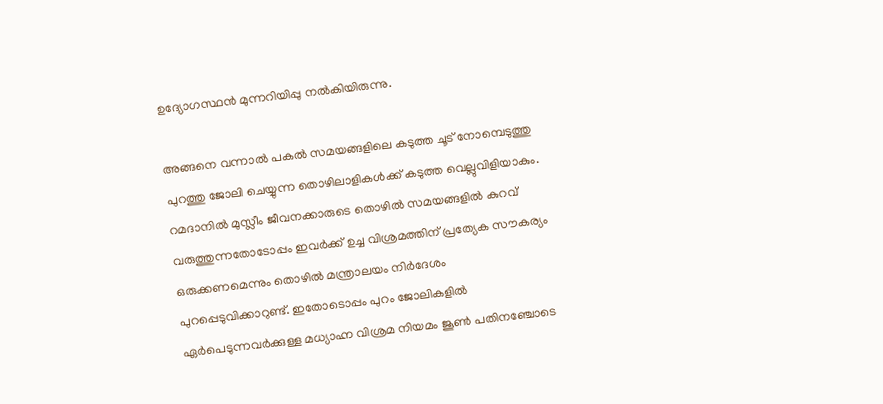ഉദ്യോഗസ്ഥന്‍ മുന്നറിയിപ്പു നല്‍കിയിരുന്നു.

അങ്ങനെ വന്നാല്‍ പകല്‍ സമയങ്ങളിലെ കടുത്ത ചൂട് നോമ്പെടുത്തു പുറത്തു ജോലി ചെയ്യുന്ന തൊഴിലാളികള്‍ക്ക് കടുത്ത വെല്ലുവിളിയാകും. റമദാനില്‍ മുസ്ലീം ജീവനക്കാരുടെ തൊഴില്‍ സമയങ്ങളില്‍ കുറവ് വരുത്തുന്നതോടോപ്പം ഇവര്‍ക്ക് ഉച്ച വിശ്രമത്തിന് പ്രത്യേക സൗകര്യം ഒരുക്കണമെന്നും തൊഴില്‍ മന്ത്രാലയം നിര്‍ദേശം പുറപ്പെടുവിക്കാറുണ്ട്‌. ഇതോടൊപ്പം പുറം ജോലികളില്‍ ഏര്‍പെടുന്നവര്‍ക്കുള്ള മധ്യാഹ്ന വിശ്രമ നിയമം ജൂണ്‍ പതിനഞ്ചോടെ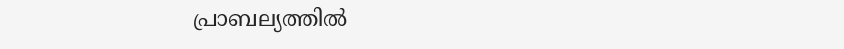പ്രാബല്യത്തില്‍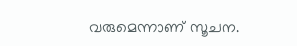വരുമെന്നാണ് സൂചന.